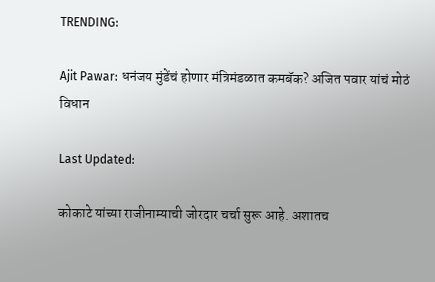TRENDING:

Ajit Pawar: धनंजय मुंडेंचं होणार मंत्रिमंडळात कमबॅक? अजित पवार यांचं मोठं विधान

Last Updated:

कोकाटे यांच्या राजीनाम्याची जोरदार चर्चा सुरू आहे. अशातच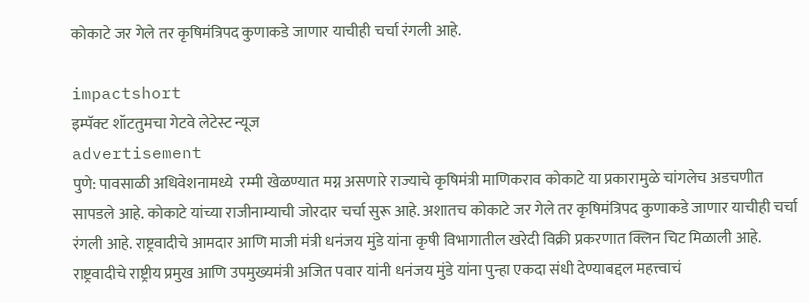कोकाटे जर गेले तर कृषिमंत्रिपद कुणाकडे जाणार याचीही चर्चा रंगली आहे.

impactshort
इम्पॅक्ट शॉटतुमचा गेटवे लेटेस्ट न्यूज
advertisement
पुणे: पावसाळी अधिवेशनामध्ये  रम्मी खेळण्यात मग्न असणारे राज्याचे कृषिमंत्री माणिकराव कोकाटे या प्रकारामुळे चांगलेच अडचणीत सापडले आहे. कोकाटे यांच्या राजीनाम्याची जोरदार चर्चा सुरू आहे. अशातच कोकाटे जर गेले तर कृषिमंत्रिपद कुणाकडे जाणार याचीही चर्चा रंगली आहे. राष्ट्रवादीचे आमदार आणि माजी मंत्री धनंजय मुंडे यांना कृषी विभागातील खरेदी विक्री प्रकरणात क्लिन चिट मिळाली आहे. राष्ट्रवादीचे राष्ट्रीय प्रमुख आणि उपमुख्यमंत्री अजित पवार यांनी धनंजय मुंडे यांना पुन्हा एकदा संधी देण्याबद्दल महत्त्वाचं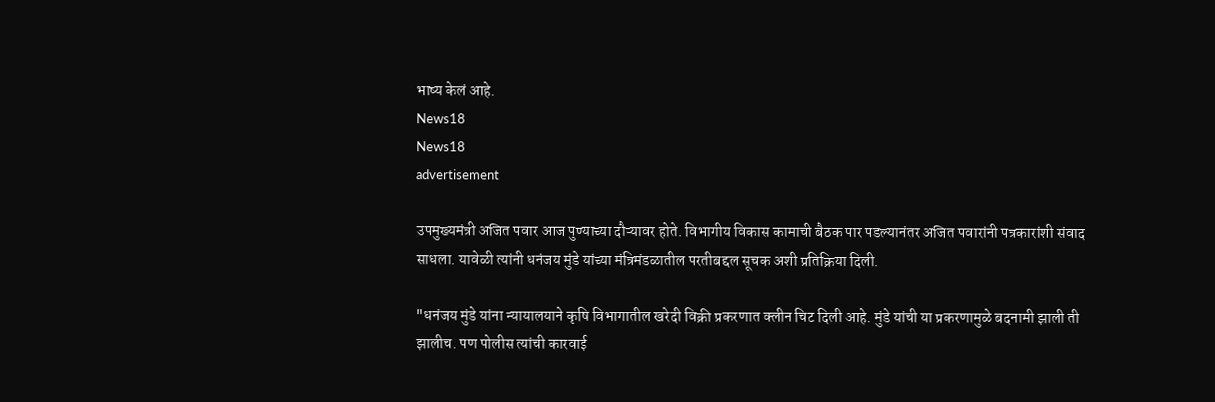भाष्य केलं आहे.
News18
News18
advertisement

उपमुख्यमंत्री अजित पवार आज पुण्याच्या दौऱ्यावर होते. विभागीय विकास कामाची बैठक पार पडल्यानंतर अजित पवारांनी पत्रकारांशी संवाद साधला. यावेळी त्यांनी धनंजय मुंडे यांच्या मंत्रिमंडळातील परतीबद्दल सूचक अशी प्रतिक्रिया दिली.

"धनंजय मुंडे यांना न्यायालयाने कृषि विभागातील खरेदी विक्री प्रकरणात क्लीन चिट दिली आहे. मुंडे यांची या प्रकरणामुळे बदनामी झाली ती झालीच. पण पोलीस त्यांची कारवाई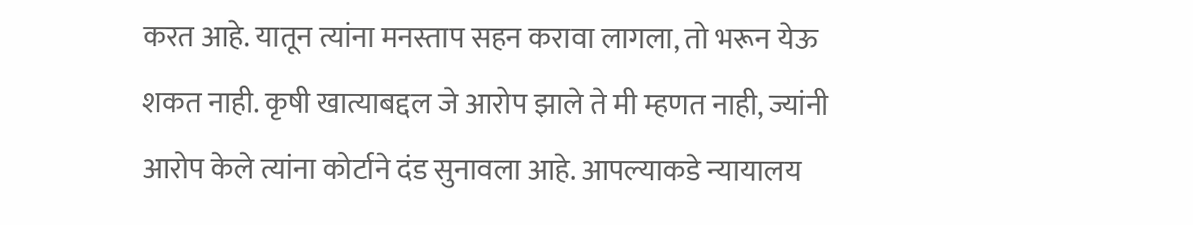करत आहे. यातून त्यांना मनस्ताप सहन करावा लागला, तो भरून येऊ शकत नाही. कृषी खात्याबद्दल जे आरोप झाले ते मी म्हणत नाही, ज्यांनी आरोप केले त्यांना कोर्टाने दंड सुनावला आहे. आपल्याकडे न्यायालय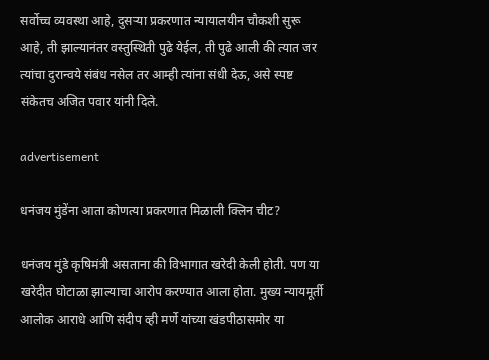सर्वोच्च व्यवस्था आहे, दुसऱ्या प्रकरणात न्यायालयीन चौकशी सुरू आहे, ती झाल्यानंतर वस्तुस्थिती पुढे येईल, ती पुढे आली की त्यात जर त्यांचा दुरान्वये संबंध नसेल तर आम्ही त्यांना संधी देऊ, असे स्पष्ट संकेतच अजित पवार यांनी दिले.

advertisement

धनंजय मुंडेंना आता कोणत्या प्रकरणात मिळाली क्लिन चीट?

धनंजय मुंडे कृषिमंत्री असताना की विभागात खरेदी केली होती. पण या खरेदीत घोटाळा झाल्याचा आरोप करण्यात आला होता. मुख्य न्यायमूर्ती आलोक आराधे आणि संदीप व्ही मर्णे यांच्या खंडपीठासमोर या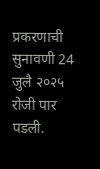प्रकरणाची सुनावणी 24 जुलै २०२५ रोजी पार पडली.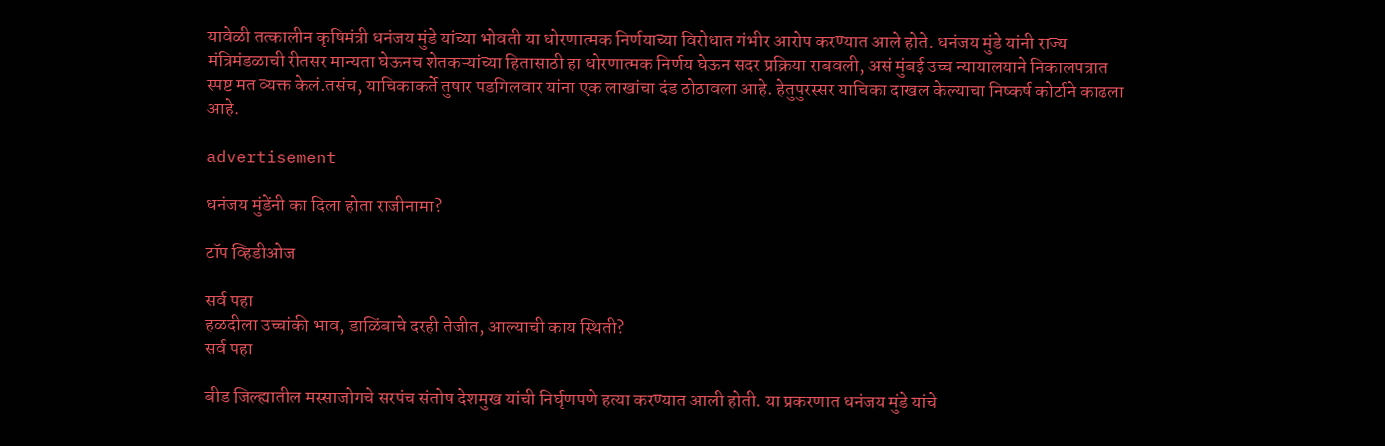यावेळी तत्कालीन कृषिमंत्री धनंजय मुंडे यांच्या भोवती या धोरणात्मक निर्णयाच्या विरोधात गंभीर आरोप करण्यात आले होते. धनंजय मुंडे यांनी राज्य मंत्रिमंडळाची रीतसर मान्यता घेऊनच शेतकऱ्यांच्या हितासाठी हा धोरणात्मक निर्णय घेऊन सदर प्रक्रिया राबवली, असं मुंबई उच्च न्यायालयाने निकालपत्रात स्पष्ट मत व्यक्त केलं.तसंच, याचिकाकर्ते तुषार पडगिलवार यांना एक लाखांचा दंड ठोठावला आहे. हेतुपुरस्सर याचिका दाखल केल्याचा निष्कर्ष कोर्टाने काढला आहे.

advertisement

धनंजय मुंडेंनी का दिला होता राजीनामा?

टॉप व्हिडीओज

सर्व पहा
हळदीला उच्चांकी भाव, डाळिंबाचे दरही तेजीत, आल्याची काय स्थिती?
सर्व पहा

बीड जिल्ह्यातील मस्साजोगचे सरपंच संतोष देशमुख यांची निर्घृणपणे हत्या करण्यात आली होती. या प्रकरणात धनंजय मुंडे यांचे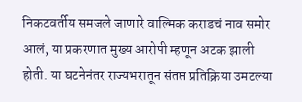निकटवर्तीय समजले जाणारे वाल्मिक कराडचं नाव समोर आलं, या प्रकरणात मुख्य आरोपी म्हणून अटक झाली होती. या घटनेनंतर राज्यभरातून संतप्त प्रतिक्रिया उमटल्या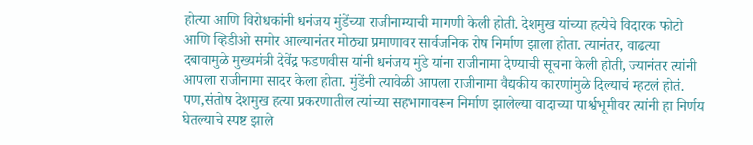होत्या आणि विरोधकांनी धनंजय मुंडेंच्या राजीनाम्याची मागणी केली होती. देशमुख यांच्या हत्येचे विदारक फोटो आणि व्हिडीओ समोर आल्यानंतर मोठ्या प्रमाणावर सार्वजनिक रोष निर्माण झाला होता. त्यानंतर, वाढत्या दबावामुळे मुख्यमंत्री देवेंद्र फडणवीस यांनी धनंजय मुंडे यांना राजीनामा देण्याची सूचना केली होती, ज्यानंतर त्यांनी आपला राजीनामा सादर केला होता. मुंडेंनी त्यावेळी आपला राजीनामा वैद्यकीय कारणांमुळे दिल्याचं म्हटलं होतं. पण,संतोष देशमुख हत्या प्रकरणातील त्यांच्या सहभागावरून निर्माण झालेल्या वादाच्या पार्श्वभूमीवर त्यांनी हा निर्णय घेतल्याचे स्पष्ट झाले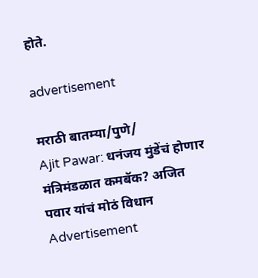होते.

advertisement

मराठी बातम्या/पुणे/
Ajit Pawar: धनंजय मुंडेंचं होणार मंत्रिमंडळात कमबॅक? अजित पवार यांचं मोठं विधान
Advertisement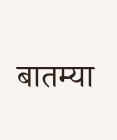बातम्या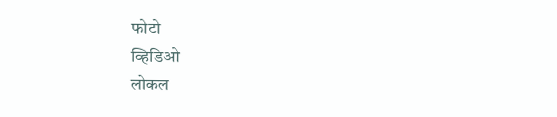फोटो
व्हिडिओ
लोकल